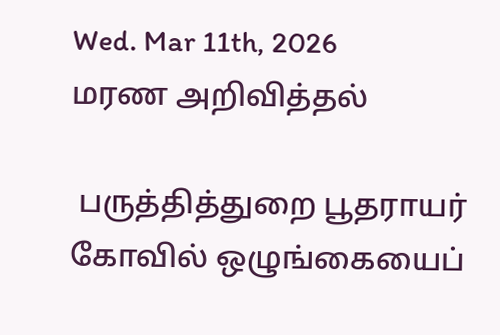Wed. Mar 11th, 2026
மரண அறிவித்தல்

 பருத்தித்துறை பூதராயர் கோவில் ஒழுங்கையைப்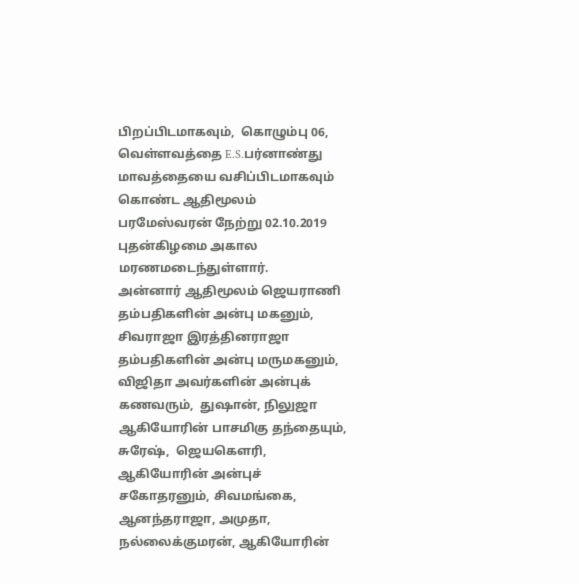பிறப்பிடமாகவும்,  கொழும்பு 06, வெள்ளவத்தை E.S.பர்னாண்து மாவத்தையை வசிப்பிடமாகவும் கொண்ட ஆதிமூலம் பரமேஸ்வரன் நேற்று 02.10.2019 புதன்கிழமை அகால மரணமடைந்துள்ளார்.
அன்னார் ஆதிமூலம் ஜெயராணி தம்பதிகளின் அன்பு மகனும்,  சிவராஜா இரத்தினராஜா தம்பதிகளின் அன்பு மருமகனும்,  விஜிதா அவர்களின் அன்புக் கணவரும்,  துஷான், நிலுஜா ஆகியோரின் பாசமிகு தந்தையும்,  சுரேஷ்,  ஜெயகெளரி, ஆகியோரின் அன்புச் சகோதரனும், சிவமங்கை, ஆனந்தராஜா, அமுதா, நல்லைக்குமரன், ஆகியோரின்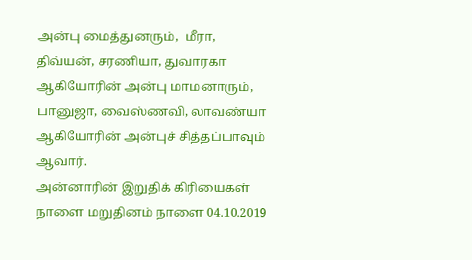அன்பு மைத்துனரும்,  மீரா, திவ்யன், சரணியா, துவாரகா ஆகியோரின் அன்பு மாமனாரும்,  பானுஜா, வைஸ்ணவி, லாவண்யா ஆகியோரின் அன்புச் சித்தப்பாவும் ஆவார்.
அன்னாரின் இறுதிக் கிரியைகள் நாளை மறுதினம் நாளை 04.10.2019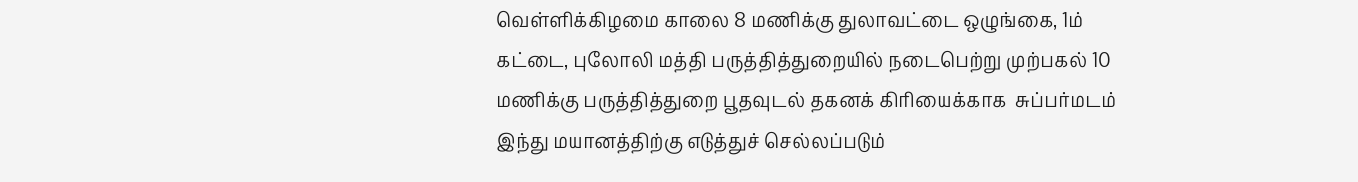வெள்ளிக்கிழமை காலை 8 மணிக்கு துலாவட்டை ஒழுங்கை, 1ம் கட்டை, புலோலி மத்தி பருத்தித்துறையில் நடைபெற்று முற்பகல் 10 மணிக்கு பருத்தித்துறை பூதவுடல் தகனக் கிரியைக்காக  சுப்பர்மடம் இந்து மயானத்திற்கு எடுத்துச் செல்லப்படும்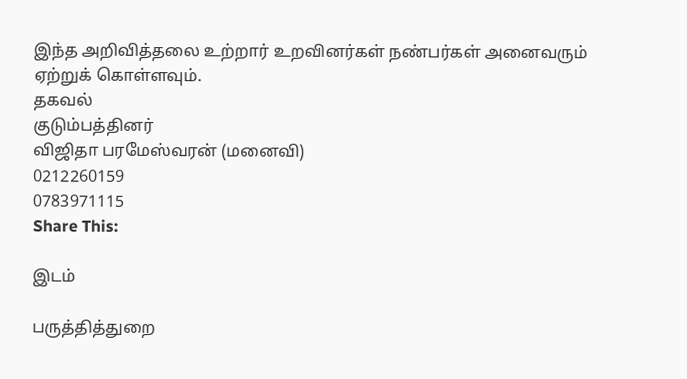இந்த அறிவித்தலை உற்றார் உறவினர்கள் நண்பர்கள் அனைவரும் ஏற்றுக் கொள்ளவும்.
தகவல்
குடும்பத்தினர்
விஜிதா பரமேஸ்வரன் (மனைவி)
0212260159
0783971115
Share This:

இடம்

பருத்தித்துறை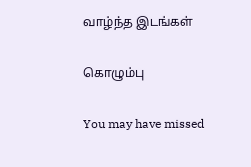வாழ்ந்த இடங்கள்

கொழும்பு

You may have missed